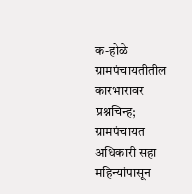क-होळे ग्रामपंचायतीतील कारभारावर प्रश्नचिन्ह; ग्रामपंचायत अधिकारी सहा महिन्यांपासून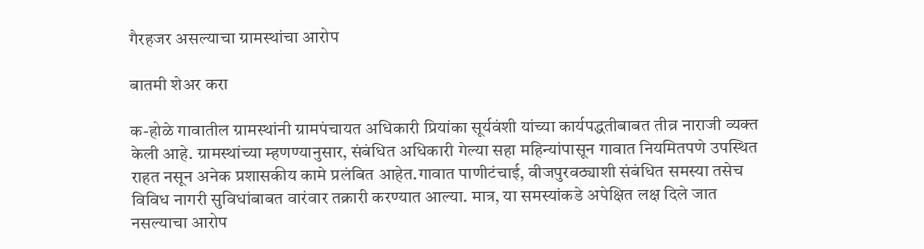गैरहजर असल्याचा ग्रामस्थांचा आरोप

बातमी शेअर करा

क-होळे गावातील ग्रामस्थांनी ग्रामपंचायत अधिकारी प्रियांका सूर्यवंशी यांच्या कार्यपद्धतीबाबत तीव्र नाराजी व्यक्त केली आहे. ग्रामस्थांच्या म्हणण्यानुसार, संबंधित अधिकारी गेल्या सहा महिन्यांपासून गावात नियमितपणे उपस्थित राहत नसून अनेक प्रशासकीय कामे प्रलंबित आहेत.गावात पाणीटंचाई, वीजपुरवठ्याशी संबंधित समस्या तसेच विविध नागरी सुविधांबाबत वारंवार तक्रारी करण्यात आल्या. मात्र, या समस्यांकडे अपेक्षित लक्ष दिले जात नसल्याचा आरोप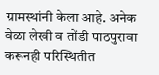ग्रामस्थांनी केला आहे. अनेक वेळा लेखी व तोंडी पाठपुरावा करूनही परिस्थितीत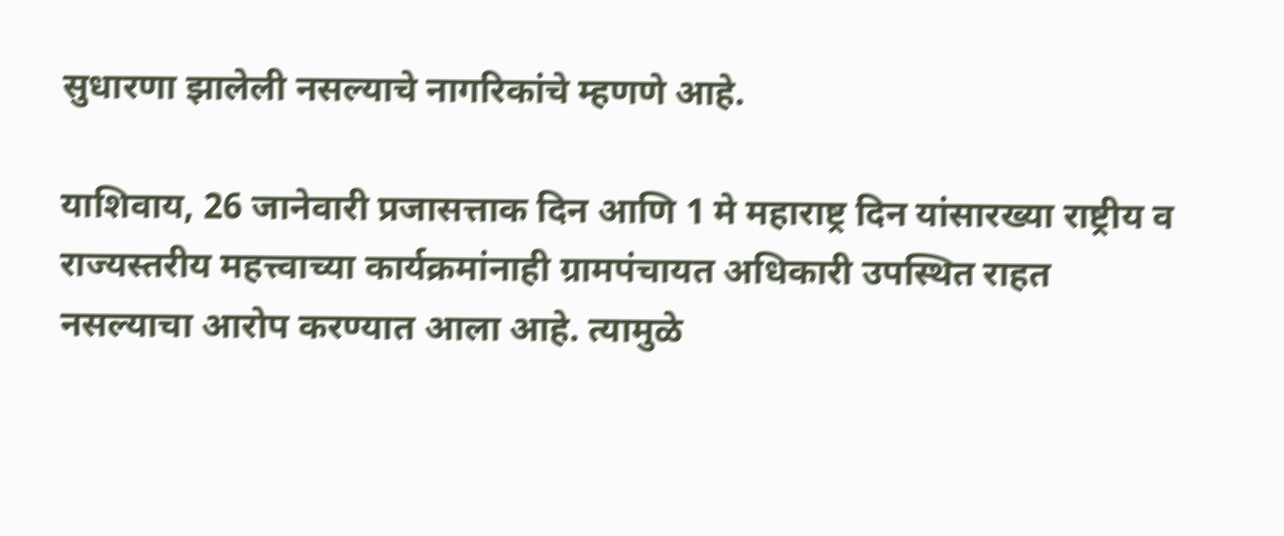सुधारणा झालेली नसल्याचे नागरिकांचे म्हणणे आहे.

याशिवाय, 26 जानेवारी प्रजासत्ताक दिन आणि 1 मे महाराष्ट्र दिन यांसारख्या राष्ट्रीय व राज्यस्तरीय महत्त्वाच्या कार्यक्रमांनाही ग्रामपंचायत अधिकारी उपस्थित राहत नसल्याचा आरोप करण्यात आला आहे. त्यामुळे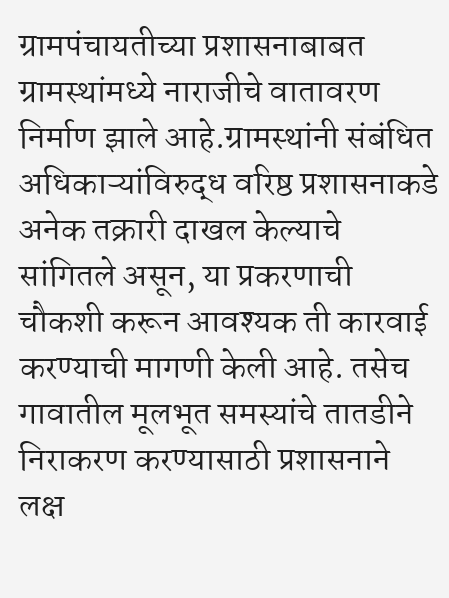ग्रामपंचायतीच्या प्रशासनाबाबत ग्रामस्थांमध्ये नाराजीचे वातावरण निर्माण झाले आहे.ग्रामस्थांनी संबंधित अधिकाऱ्यांविरुद्ध वरिष्ठ प्रशासनाकडे अनेक तक्रारी दाखल केल्याचे सांगितले असून, या प्रकरणाची चौकशी करून आवश्यक ती कारवाई करण्याची मागणी केली आहे. तसेच गावातील मूलभूत समस्यांचे तातडीने निराकरण करण्यासाठी प्रशासनाने लक्ष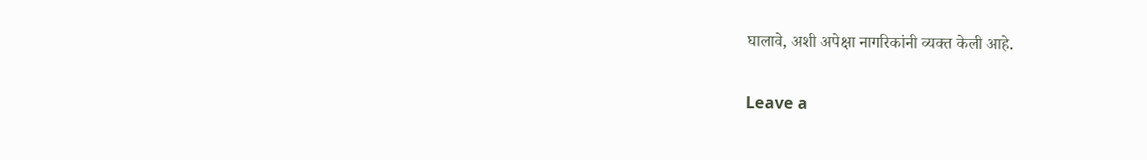घालावे, अशी अपेक्षा नागरिकांनी व्यक्त केली आहे.

Leave a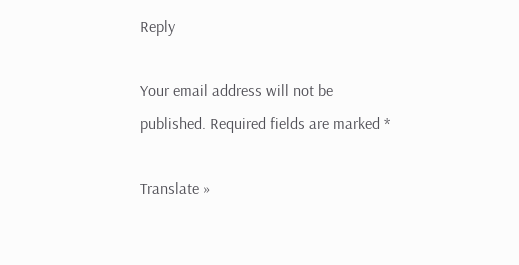Reply

Your email address will not be published. Required fields are marked *

Translate »